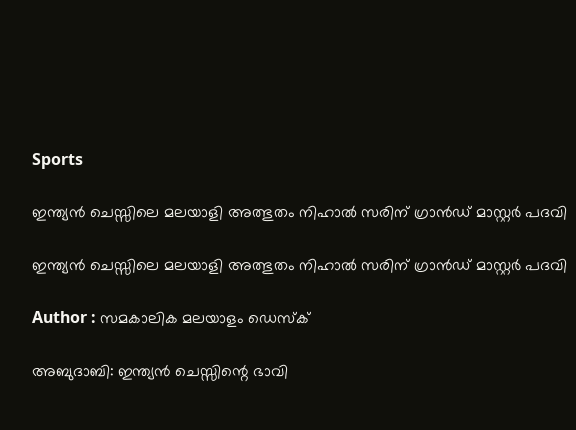Sports

ഇന്ത്യന്‍ ചെസ്സിലെ മലയാളി അത്ഭുതം നിഹാല്‍ സരിന് ഗ്രാന്‍ഡ് മാസ്റ്റര്‍ പദവി

ഇന്ത്യന്‍ ചെസ്സിലെ മലയാളി അത്ഭുതം നിഹാല്‍ സരിന് ഗ്രാന്‍ഡ് മാസ്റ്റര്‍ പദവി

Author : സമകാലിക മലയാളം ഡെസ്ക്

അബുദാബി: ഇന്ത്യന്‍ ചെസ്സിന്റെ ഭാവി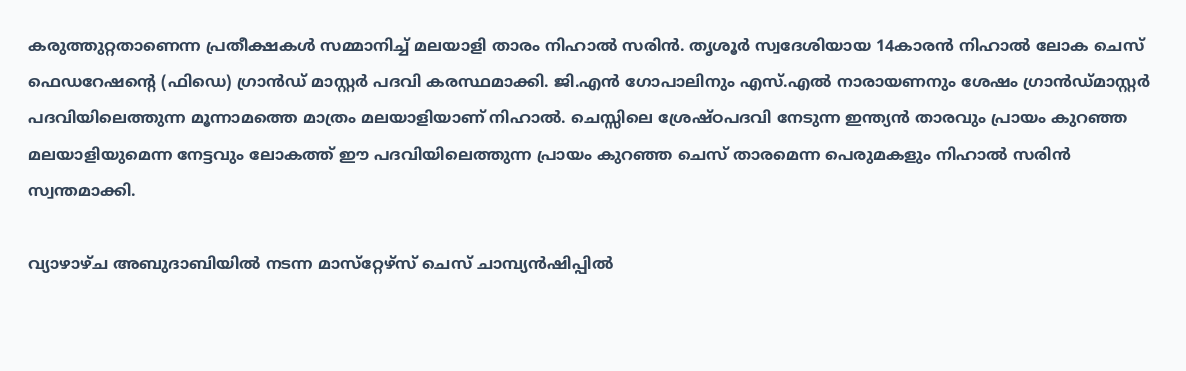കരുത്തുറ്റതാണെന്ന പ്രതീക്ഷകള്‍ സമ്മാനിച്ച് മലയാളി താരം നിഹാല്‍ സരിന്‍. തൃശൂര്‍ സ്വദേശിയായ 14കാരന്‍ നിഹാല്‍ ലോക ചെസ് ഫെഡറേഷന്റെ (ഫിഡെ) ഗ്രാന്‍ഡ് മാസ്റ്റര്‍ പദവി കരസ്ഥമാക്കി. ജി.എന്‍ ഗോപാലിനും എസ്.എല്‍ നാരായണനും ശേഷം ഗ്രാന്‍ഡ്മാസ്റ്റര്‍ പദവിയിലെത്തുന്ന മൂന്നാമത്തെ മാത്രം മലയാളിയാണ് നിഹാല്‍. ചെസ്സിലെ ശ്രേഷ്ഠപദവി നേടുന്ന ഇന്ത്യന്‍ താരവും പ്രായം കുറഞ്ഞ മലയാളിയുമെന്ന നേട്ടവും ലോകത്ത് ഈ പദവിയിലെത്തുന്ന പ്രായം കുറഞ്ഞ ചെസ് താരമെന്ന പെരുമകളും നിഹാല്‍ സരിന്‍ സ്വന്തമാക്കി.

വ്യാഴാഴ്ച അബുദാബിയില്‍ നടന്ന മാസ്‌റ്റേഴ്‌സ് ചെസ് ചാമ്പ്യന്‍ഷിപ്പില്‍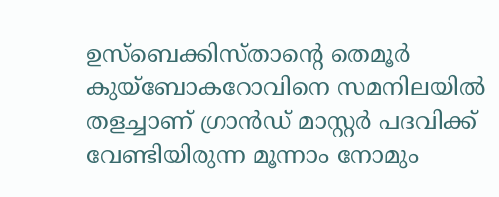ഉസ്‌ബെക്കിസ്താന്റെ തെമൂര്‍ കുയ്‌ബോകറോവിനെ സമനിലയില്‍ തളച്ചാണ് ഗ്രാന്‍ഡ് മാസ്റ്റര്‍ പദവിക്ക് വേണ്ടിയിരുന്ന മൂന്നാം നോമും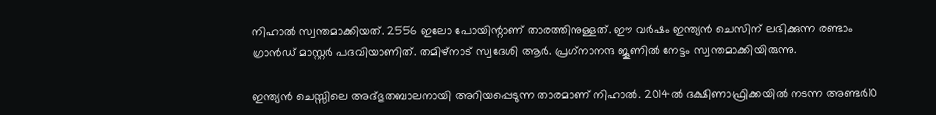നിഹാല്‍ സ്വന്തമാക്കിയത്. 2556 ഇലോ പോയിന്റാണ് താരത്തിനുള്ളത്. ഈ വര്‍ഷം ഇന്ത്യന്‍ ചെസിന് ലഭിക്കുന്ന രണ്ടാം ഗ്രാന്‍ഡ് മാസ്റ്റര്‍ പദവിയാണിത്. തമിഴ്‌നാട് സ്വദേശി ആര്‍. പ്രഗ്‌നാനന്ദ ജൂണില്‍ നേട്ടം സ്വന്തമാക്കിയിരുന്നു.

ഇന്ത്യന്‍ ചെസ്സിലെ അദ്ഭുതബാലനായി അറിയപ്പെടുന്ന താരമാണ് നിഹാല്‍. 2014ല്‍ ദക്ഷിണാഫ്രിക്കയില്‍ നടന്ന അണ്ടര്‍10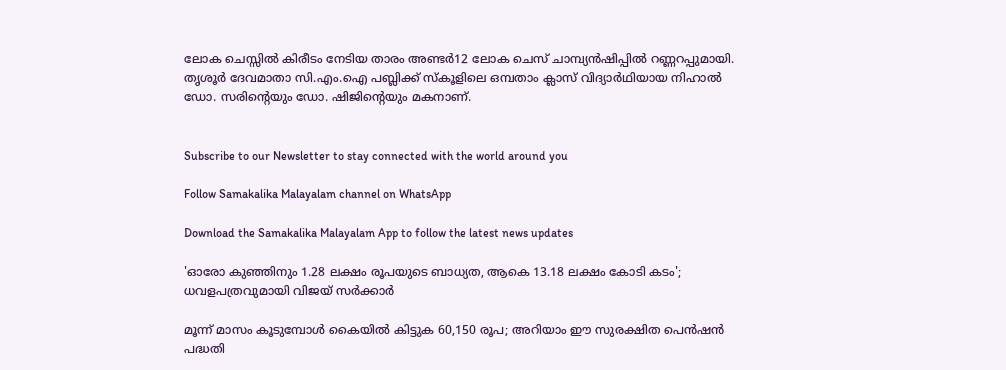ലോക ചെസ്സില്‍ കിരീടം നേടിയ താരം അണ്ടര്‍12 ലോക ചെസ് ചാമ്പ്യന്‍ഷിപ്പില്‍ റണ്ണറപ്പുമായി. തൃശൂര്‍ ദേവമാതാ സി.എം.ഐ പബ്ലിക്ക് സ്‌കൂളിലെ ഒമ്പതാം ക്ലാസ് വിദ്യാര്‍ഥിയായ നിഹാല്‍ ഡോ. സരിന്റെയും ഡോ. ഷിജിന്റെയും മകനാണ്.


Subscribe to our Newsletter to stay connected with the world around you

Follow Samakalika Malayalam channel on WhatsApp

Download the Samakalika Malayalam App to follow the latest news updates

'ഓരോ കുഞ്ഞിനും 1.28 ലക്ഷം രൂപയുടെ ബാധ്യത, ആകെ 13.18 ലക്ഷം കോടി കടം'; ധവളപത്രവുമായി വിജയ്‌ സർക്കാർ

മൂന്ന് മാസം കൂടുമ്പോള്‍ കൈയില്‍ കിട്ടുക 60,150 രൂപ; അറിയാം ഈ സുരക്ഷിത പെന്‍ഷന്‍ പദ്ധതി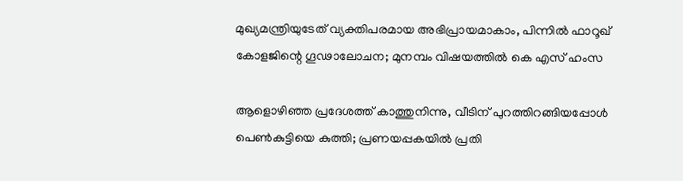മുഖ്യമന്ത്രിയുടേത് വ്യക്തിപരമായ അഭിപ്രായമാകാം, പിന്നിൽ ഫാറൂഖ് കോളജിന്റെ ഗൂഢാലോചന; മുനമ്പം വിഷയത്തിൽ കെ എസ് ഹംസ

ആളൊഴിഞ്ഞ പ്രദേശത്ത് കാത്തുനിന്നു, വീടിന് പുറത്തിറങ്ങിയപ്പോള്‍ പെണ്‍കുട്ടിയെ കുത്തി; പ്രണയപ്പകയില്‍ പ്രതി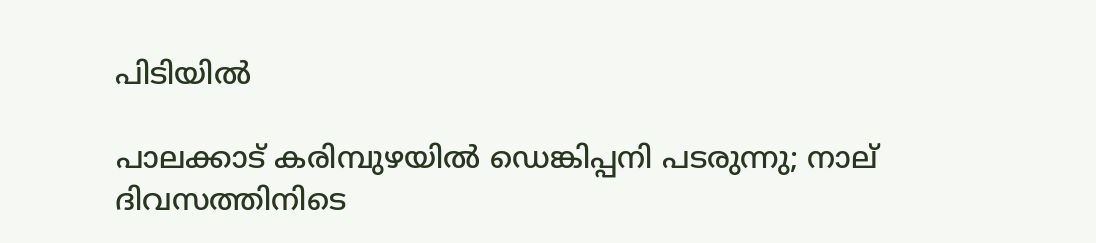പിടിയില്‍

പാലക്കാട് കരിമ്പുഴയിൽ ഡെങ്കിപ്പനി പടരുന്നു; നാല് ദിവസത്തിനിടെ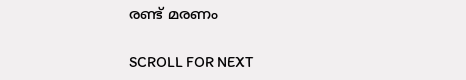രണ്ട് മരണം

SCROLL FOR NEXT